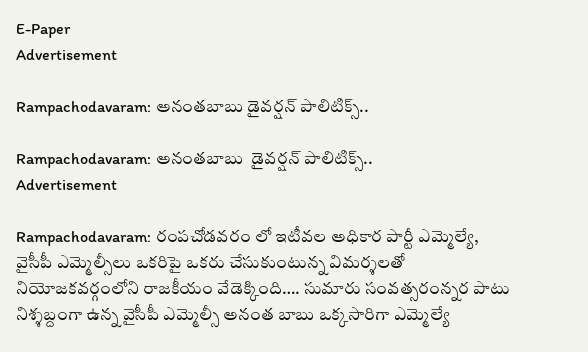E-Paper
Advertisement

Rampachodavaram: అనంతబాబు డైవర్షన్ పాలిటిక్స్..

Rampachodavaram: అనంతబాబు  డైవర్షన్ పాలిటిక్స్..
Advertisement

Rampachodavaram: రంపచోడవరం లో ఇటీవల అధికార పార్టీ ఎమ్మెల్యే, వైసీపీ ఎమ్మెల్సీలు ఒకరిపై ఒకరు చేసుకుంటున్న విమర్శలతో నియోజకవర్గంలోని రాజకీయం వేడెక్కింది…. సుమారు సంవత్సరంన్నర పాటు నిశ్శబ్దంగా ఉన్న వైసీపీ ఎమ్మెల్సీ అనంత బాబు ఒక్కసారిగా ఎమ్మెల్యే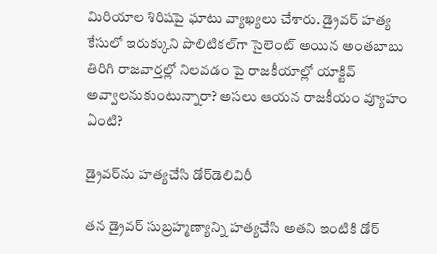మిరియాల శిరిషపై ఘాటు వ్యాఖ్యలు చేశారు. డ్రైవర్ హత్య కేసులో ఇరుక్కుని పొలిటిక‌ల్‌గా సైలెంట్ అయిన అంతబాబు తిరిగి రాజవార్తల్లో నిలవడం పై రాజకీయాల్లో యాక్టివ్ అవ్వాలనుకుంటున్నారా? అసలు ఆయన రాజకీయం వ్యూహం ఏంటి?

డ్రైవర్‌ను హత్యచేసి డోర్‌డెలివిరీ

తన డ్రైవర్ సుబ్రహ్మణ్యాన్ని హత్యచేసి అతని ఇంటికి డోర్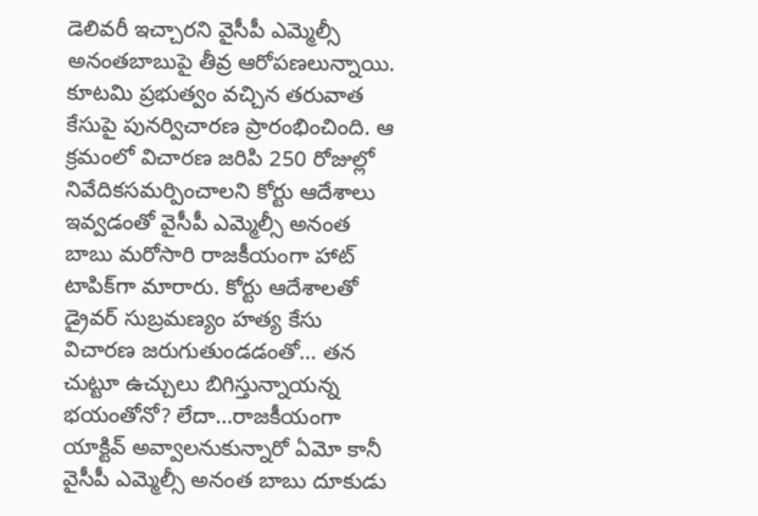డెలివరీ ఇచ్చారని వైసీపీ ఎమ్మెల్సీ అనంతబాబుపై తీవ్ర ఆరోపణలున్నాయి. కూటమి ప్రభుత్వం వచ్చిన తరువాత కేసుపై పునర్విచారణ ప్రారంభించింది. ఆ క్రమంలో విచారణ జరిపి 250 రోజుల్లో నివేదికసమర్పించాలని కోర్టు ఆదేశాలు ఇవ్వడంతో వైసీపీ ఎమ్మెల్సీ అనంత బాబు మరోసారి రాజకీయంగా హాట్ టాపిక్‌గా మారారు. కోర్టు ఆదేశాలతో డ్రైవర్ సుబ్రమణ్యం హత్య కేసు విచారణ జరుగుతుండడంతో… తన చుట్టూ ఉచ్చులు బిగిస్తున్నాయన్న భయంతోనో? లేదా…రాజకీయంగా యాక్టివ్‌ అవ్వాలనుకున్నారో ఏమో కానీ వైసీపీ ఎమ్మెల్సీ అనంత బాబు దూకుడు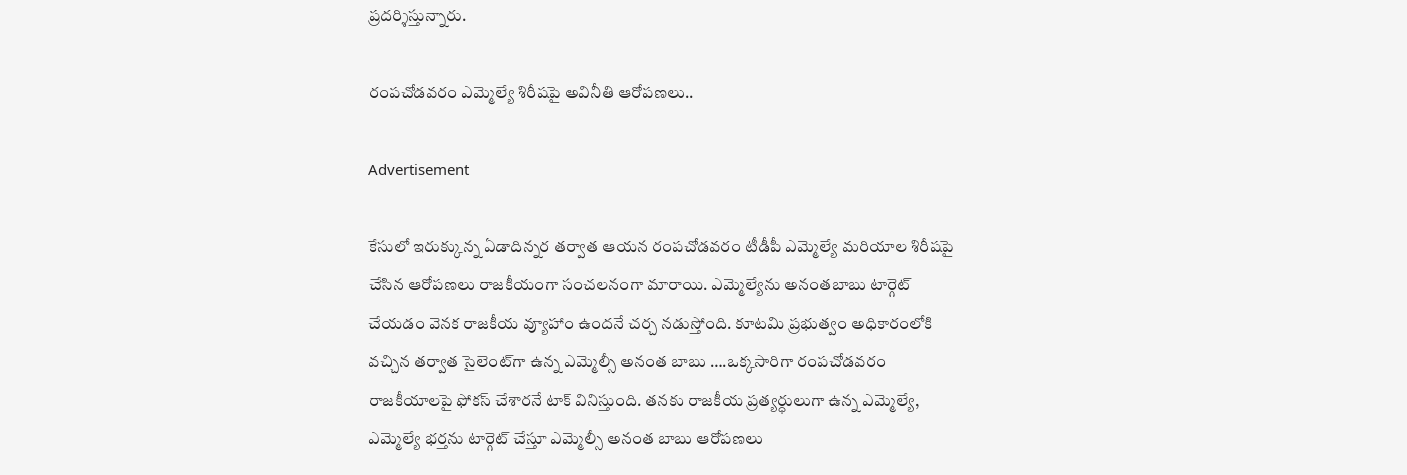ప్రదర్శిస్తున్నారు.

రంపచోడవరం ఎమ్మెల్యే శిరీషపై అవినీతి ఆరోపణలు..

Advertisement

కేసులో ఇరుక్కున్న ఏడాదిన్నర తర్వాత ఆయన రంపచోడవరం టీడీపీ ఎమ్మెల్యే మరియాల శిరీషపై చేసిన ఆరోపణలు రాజకీయంగా సంచలనంగా మారాయి. ఎమ్మెల్యేను అనంతబాబు టార్గెట్ చేయడం వెనక రాజకీయ వ్యూహాం ఉందనే చర్చ నడుస్తోంది. కూటమి ప్రభుత్వం అధికారంలోకి వచ్చిన తర్వాత సైలెంట్‌గా ఉన్న ఎమ్మెల్సీ అనంత బాబు ….ఒక్కసారిగా రంపచోడవరం రాజకీయాలపై ఫోకస్ చేశారనే టాక్ వినిస్తుంది. తనకు రాజకీయ ప్రత్యర్ధులుగా ఉన్న ఎమ్మెల్యే, ఎమ్మెల్యే భర్తను టార్గెట్‌ చేస్తూ ఎమ్మెల్సీ అనంత బాబు ఆరోపణలు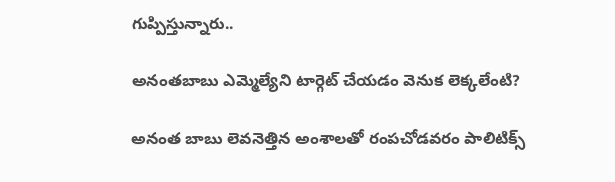గుప్పిస్తున్నారు..

అనంతబాబు ఎమ్మెల్యేని టార్గెట్ చేయడం వెనుక లెక్కలేంటి?

అనంత బాబు లెవనెత్తిన అంశాలతో రంపచోడవరం పాలిటిక్స్‌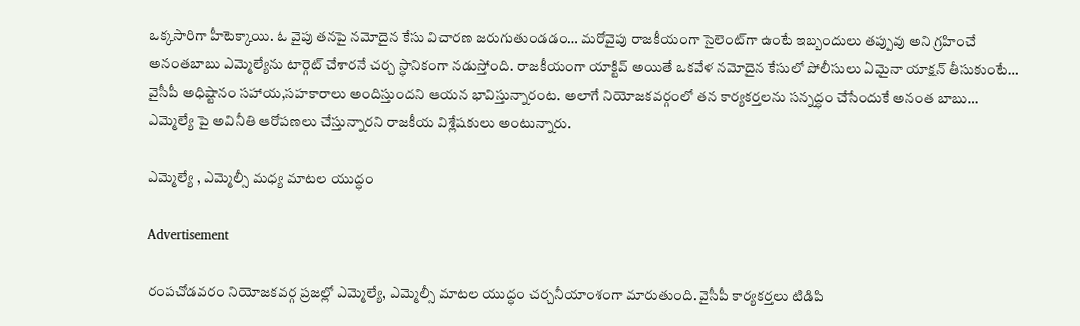ఒక్కసారిగా హీటెక్కాయి. ఓ వైపు తనపై నమోదైన కేసు విచారణ జరుగుతుండడం… మరోవైపు రాజకీయంగా సైలెంట్‌గా ఉంటే ఇబ్బందులు తప్పువు అని గ్రహించే అనంతబాబు ఎమ్మెల్యేను టార్గెట్ చేశారనే చర్చ స్ధానికంగా నడుస్తోంది. రాజకీయంగా యాక్టివ్‌ అయితే ఒకవేళ నమోదైన కేసులో పోలీసులు ఏమైనా యాక్షన్ తీసుకుంటే… వైసీపీ అధిష్టానం సహాయ,సహకారాలు అందిస్తుందని ఆయన భావిస్తున్నారంట. అలాగే నియోజకవర్గంలో తన కార్యకర్తలను సన్నద్ధం చేసేందుకే అనంత బాబు… ఎమ్మెల్యే పై అవినీతి ఆరోపణలు చేస్తున్నారని రాజకీయ విశ్లేషకులు అంటున్నారు.

ఎమ్మెల్యే , ఎమ్మెల్సీ మధ్య మాటల యుద్ధం

Advertisement

రంపచోడవరం నియోజకవర్గ ప్రజల్లో ఎమ్మెల్యే, ఎమ్మెల్సీ మాటల యుద్ధం చర్చనీయాంశంగా మారుతుంది. వైసీపీ కార్యకర్తలు టిడిపి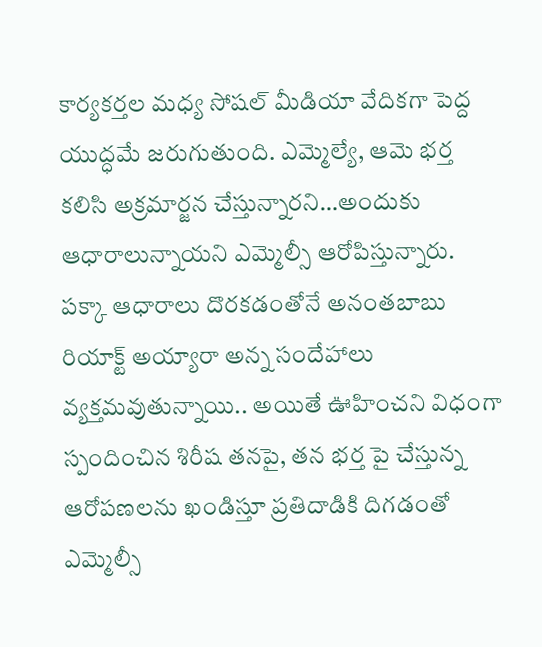కార్యకర్తల మధ్య సోషల్ మీడియా వేదికగా పెద్ద యుద్ధమే జరుగుతుంది. ఎమ్మెల్యే, ఆమె భర్త కలిసి అక్రమార్జన చేస్తున్నారని…అందుకు ఆధారాలున్నాయని ఎమ్మెల్సీ ఆరోపిస్తున్నారు. పక్కా ఆధారాలు దొరకడంతోనే అనంతబాబు రియాక్ట్ అయ్యారా అన్న సందేహాలు వ్యక్తమవుతున్నాయి.. అయితే ఊహించని విధంగా స్పందించిన శిరీష తనపై, తన భర్త పై చేస్తున్న ఆరోపణలను ఖండిస్తూ ప్రతిదాడికి దిగడంతో ఎమ్మెల్సీ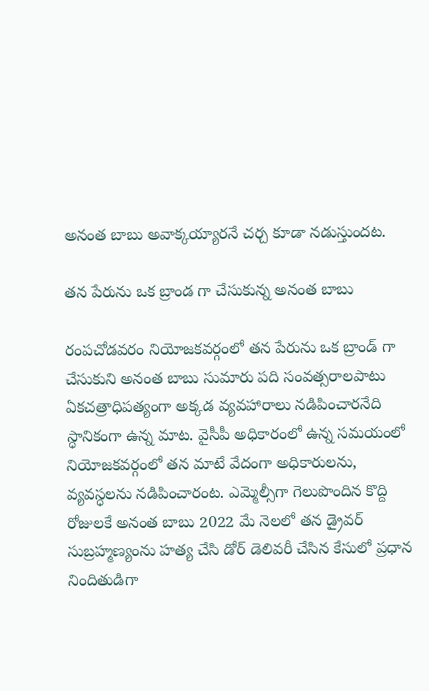అనంత బాబు అవాక్కయ్యారనే చర్చ కూడా నడుస్తుందట.

తన పేరును ఒక బ్రాండ గా చేసుకున్న అనంత బాబు

రంపచోడవరం నియోజకవర్గంలో తన పేరును ఒక బ్రాండ్ గా చేసుకుని అనంత బాబు సుమారు పది సంవత్సరాలపాటు ఏకచత్రాధిపత్యంగా అక్కడ వ్యవహారాలు నడిపించారనేది స్ధానికంగా ఉన్న మాట. వైసీపీ అధికారంలో ఉన్న సమయంలో నియోజకవర్గంలో తన మాటే వేదంగా అధికారులను, వ్యవస్ధలను నడిపించారంట. ఎమ్మెల్సీగా గెలుపొందిన కొద్ది రోజులకే అనంత బాబు 2022 మే నెలలో తన డ్రైవర్ సుబ్రహ్మణ్యంను హత్య చేసి డోర్ డెలివరీ చేసిన కేసులో ప్రధాన నిందితుడిగా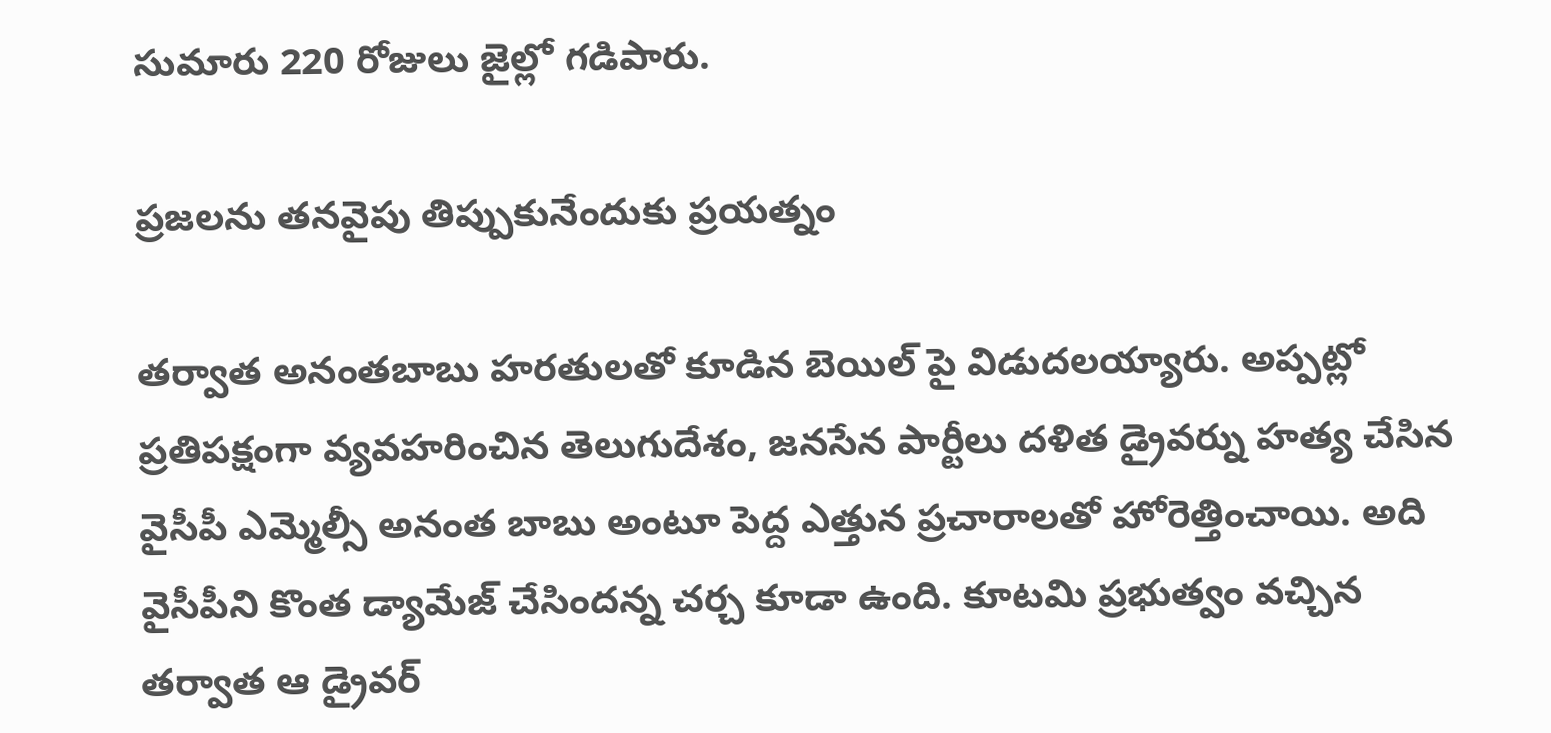సుమారు 220 రోజులు జైల్లో గడిపారు.

ప్రజలను తనవైపు తిప్పుకునేందుకు ప్రయత్నం

తర్వాత అనంతబాబు హరతులతో కూడిన బెయిల్ పై విడుదలయ్యారు. అప్పట్లో ప్రతిపక్షంగా వ్యవహరించిన తెలుగుదేశం, జనసేన పార్టీలు దళిత డ్రైవర్ను హత్య చేసిన వైసీపీ ఎమ్మెల్సీ అనంత బాబు అంటూ పెద్ద ఎత్తున ప్రచారాలతో హోరెత్తించాయి. అది వైసీపీని కొంత డ్యామేజ్ చేసిందన్న చర్చ కూడా ఉంది. కూటమి ప్రభుత్వం వచ్చిన తర్వాత ఆ డ్రైవర్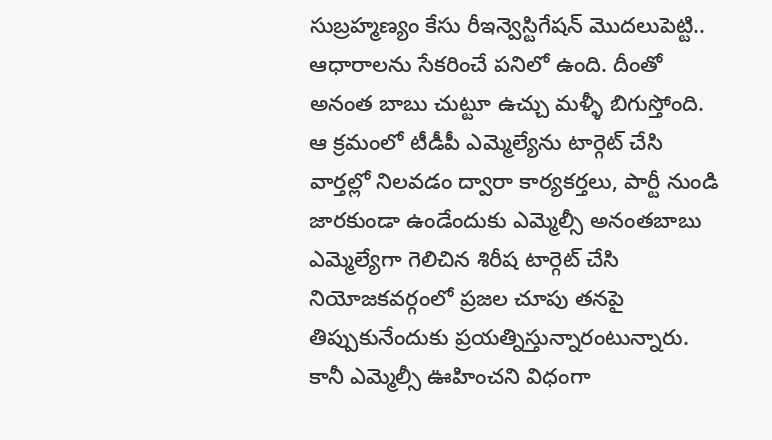సుబ్రహ్మణ్యం కేసు రీఇన్వెస్టిగేషన్ మొదలుపెట్టి.. ఆధారాలను సేకరించే పనిలో ఉంది. దీంతో అనంత బాబు చుట్టూ ఉచ్చు మళ్ళీ బిగుస్తోంది. ఆ క్రమంలో టీడీపీ ఎమ్మెల్యేను టార్గెట్ చేసి వార్తల్లో నిలవడం ద్వారా కార్యకర్తలు, పార్టీ నుండి జారకుండా ఉండేందుకు ఎమ్మెల్సీ అనంతబాబు ఎమ్మెల్యేగా గెలిచిన శిరీష టార్గెట్ చేసి నియోజకవర్గంలో ప్రజల చూపు తనపై తిప్పుకునేందుకు ప్రయత్నిస్తున్నారంటున్నారు. కానీ ఎమ్మెల్సీ ఊహించని విధంగా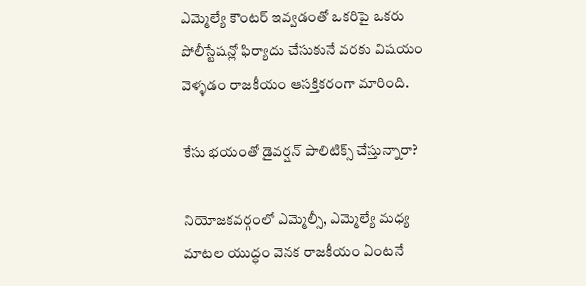ఎమ్మెల్యే కౌంటర్ ఇవ్వడంతో ఒకరిపై ఒకరు పోలీస్టేషన్లో ఫిర్యాదు చేసుకునే వరకు విషయం వెళ్ళడం రాజకీయం ఆసక్తికరంగా మారింది.

కేసు భయంతో డైవర్షన్ పాలిటిక్స్ చేస్తున్నారా?

నియోజకవర్గంలో ఎమ్మెల్సీ, ఎమ్మెల్యే మధ్య మాటల యుద్ధం వెనక రాజకీయం ఏంటనే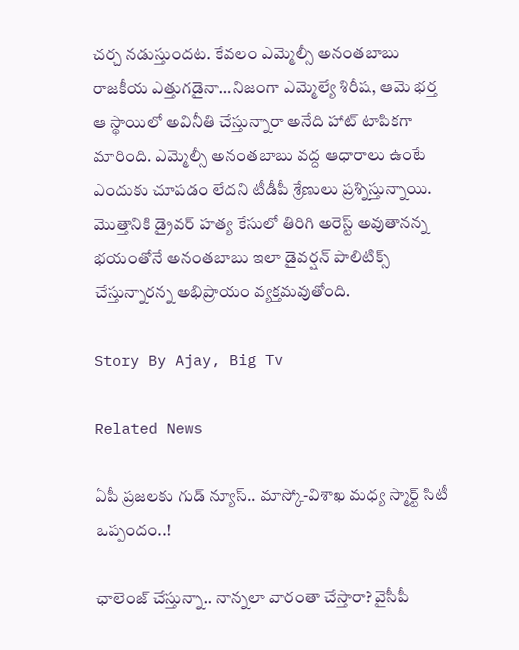చర్చ నడుస్తుందట. కేవలం ఎమ్మెల్సీ అనంతబాబు రాజకీయ ఎత్తుగడైనా…నిజంగా ఎమ్మెల్యే శిరీష, ఆమె భర్త ఆ స్థాయిలో అవినీతి చేస్తున్నారా అనేది హాట్ టాపికగా మారింది. ఎమ్మెల్సీ అనంతబాబు వద్ద ఆధారాలు ఉంటే ఎందుకు చూపడం లేదని టీడీపీ శ్రేణులు ప్రశ్నిస్తున్నాయి. మొత్తానికి డ్రైవర్ హత్య కేసులో తిరిగి అరెస్ట్ అవుతానన్న భయంతోనే అనంతబాబు ఇలా డైవర్షన్ పాలిటిక్స్ చేస్తున్నారన్న అభిప్రాయం వ్యక్తమవుతోంది.

Story By Ajay, Big Tv

Related News

ఏపీ ప్రజలకు గుడ్ న్యూస్.. మాస్కో-విశాఖ మధ్య స్మార్ట్ సిటీ ఒప్పందం..!

ఛాలెంజ్ చేస్తున్నా.. నాన్నలా వారంతా చేస్తారా? వైసీపీ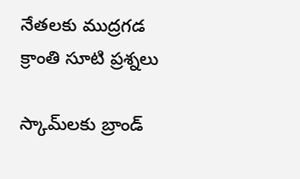నేతలకు ముద్రగడ క్రాంతి సూటి ప్రశ్నలు

స్కామ్‌లకు బ్రాండ్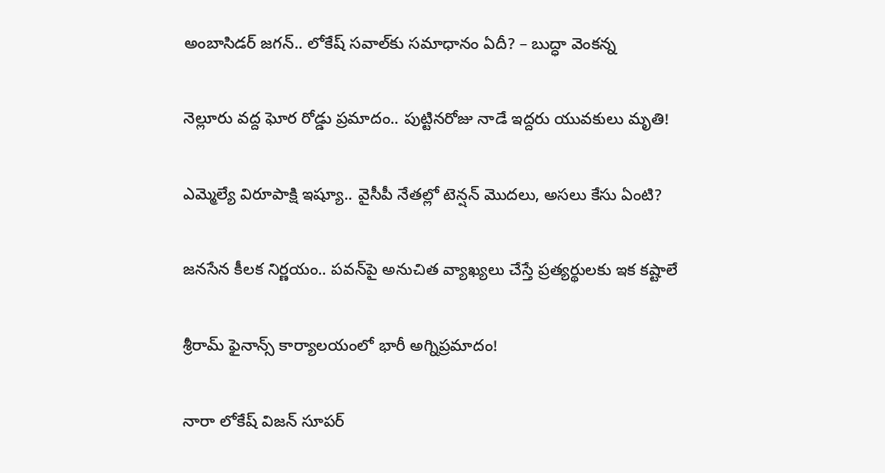అంబాసిడర్ జగన్.. లోకేష్ సవాల్‌కు సమాధానం ఏదీ? – బుద్ధా వెంకన్న

నెల్లూరు వద్ద ఘోర రోడ్డు ప్రమాదం.. పుట్టినరోజు నాడే ఇద్దరు యువకులు మృతి!

ఎమ్మెల్యే విరూపాక్షి ఇష్యూ.. వైసీపీ నేతల్లో టెన్షన్ మొదలు, అసలు కేసు ఏంటి?

జనసేన కీలక నిర్ణయం.. పవన్‌పై అనుచిత వ్యాఖ్యలు చేస్తే ప్రత్యర్థులకు ఇక కష్టాలే

శ్రీరామ్ ఫైనాన్స్ కార్యాలయంలో భారీ అగ్నిప్రమాదం!

నారా లోకేష్ విజన్ సూపర్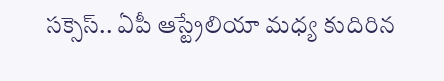సక్సెస్.. ఏపీ ఆస్ట్రేలియా మధ్య కుదిరిన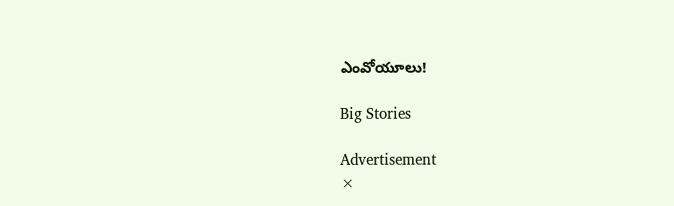ఎంవోయూలు!

Big Stories

Advertisement
×